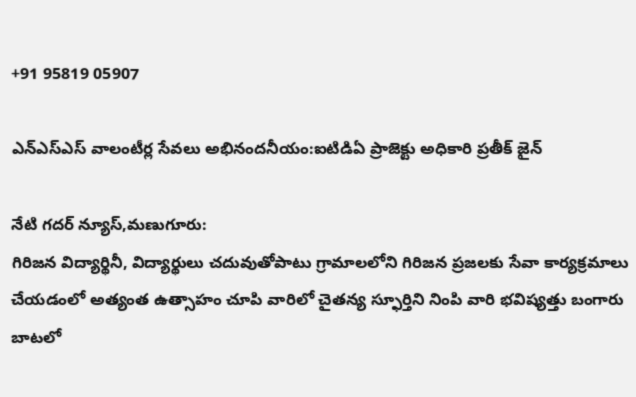+91 95819 05907

ఎన్ఎస్ఎస్ వాలంటీర్ల సేవలు అభినందనీయం:ఐటిడిఏ ప్రాజెక్టు అధికారి ప్రతీక్ జైన్

నేటి గదర్ న్యూస్,మణుగూరు:
గిరిజన విద్యార్థినీ, విద్యార్థులు చదువుతోపాటు గ్రామాలలోని గిరిజన ప్రజలకు సేవా కార్యక్రమాలు చేయడంలో అత్యంత ఉత్సాహం చూపి వారిలో చైతన్య స్ఫూర్తిని నింపి వారి భవిష్యత్తు బంగారు బాటలో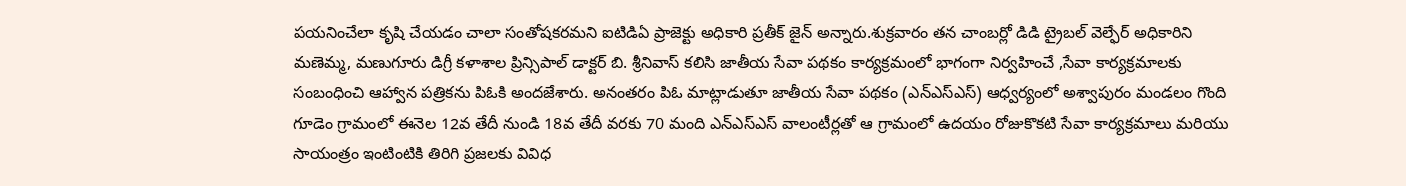పయనించేలా కృషి చేయడం చాలా సంతోషకరమని ఐటిడిఏ ప్రాజెక్టు అధికారి ప్రతీక్ జైన్ అన్నారు.శుక్రవారం తన చాంబర్లో డిడి ట్రైబల్ వెల్ఫేర్ అధికారిని మణెమ్మ, మణుగూరు డిగ్రీ కళాశాల ప్రిన్సిపాల్ డాక్టర్ బి. శ్రీనివాస్ కలిసి జాతీయ సేవా పథకం కార్యక్రమంలో భాగంగా నిర్వహించే ,సేవా కార్యక్రమాలకు సంబంధించి ఆహ్వాన పత్రికను పిఓకి అందజేశారు. అనంతరం పిఓ మాట్లాడుతూ జాతీయ సేవా పథకం (ఎన్ఎస్ఎస్) ఆధ్వర్యంలో అశ్వాపురం మండలం గొంది గూడెం గ్రామంలో ఈనెల 12వ తేదీ నుండి 18వ తేదీ వరకు 70 మంది ఎన్ఎస్ఎస్ వాలంటీర్లతో ఆ గ్రామంలో ఉదయం రోజుకొకటి సేవా కార్యక్రమాలు మరియు సాయంత్రం ఇంటింటికి తిరిగి ప్రజలకు వివిధ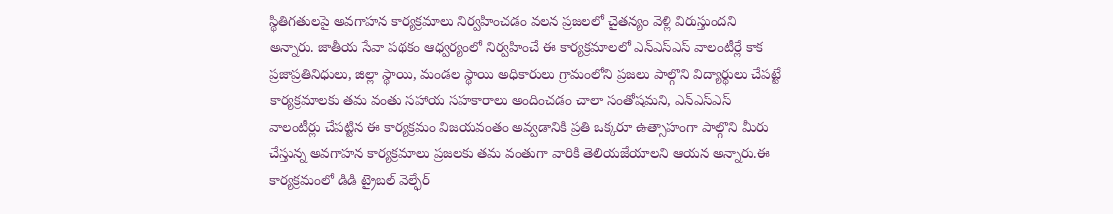స్థితిగతులపై అవగాహన కార్యక్రమాలు నిర్వహించడం వలన ప్రజలలో చైతన్యం వెళ్లి విరుస్తుందని అన్నారు. జాతీయ సేవా పథకం ఆధ్వర్యంలో నిర్వహించే ఈ కార్యక్రమాలలో ఎన్ఎస్ఎస్ వాలంటీర్లే కాక ప్రజాప్రతినిధులు, జిల్లా స్థాయి, మండల స్థాయి అధికారులు గ్రామంలోని ప్రజలు పాల్గొని విద్యార్థులు చేపట్టే కార్యక్రమాలకు తమ వంతు సహాయ సహకారాలు అందించడం చాలా సంతోషమని, ఎన్ఎస్ఎస్ వాలంటీర్లు చేపట్టిన ఈ కార్యక్రమం విజయవంతం అవ్వడానికి ప్రతి ఒక్కరూ ఉత్సాహంగా పాల్గొని మీరు చేస్తున్న అవగాహన కార్యక్రమాలు ప్రజలకు తమ వంతుగా వారికి తెలియజేయాలని ఆయన అన్నారు.ఈ కార్యక్రమంలో డిడి ట్రైబల్ వెల్ఫేర్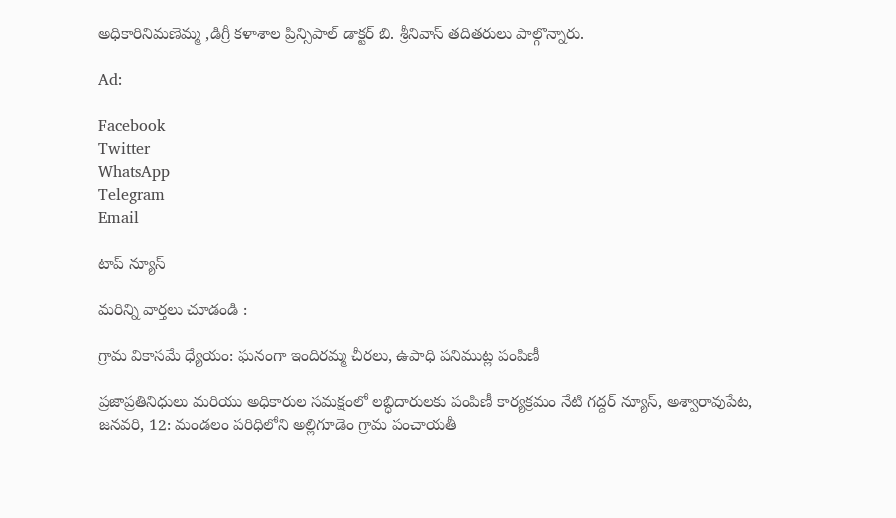అధికారినిమణెమ్మ ,డిగ్రీ కళాశాల ప్రిన్సిపాల్ డాక్టర్ బి. శ్రీనివాస్ తదితరులు పాల్గొన్నారు.

Ad:

Facebook
Twitter
WhatsApp
Telegram
Email

టాప్ న్యూస్

మరిన్ని వార్తలు చూడండి :

గ్రామ వికాసమే ధ్యేయం: ఘనంగా ఇందిరమ్మ చీరలు, ఉపాధి పనిముట్ల పంపిణీ

ప్రజాప్రతినిధులు మరియు అధికారుల సమక్షంలో లబ్ధిదారులకు పంపిణీ కార్యక్రమం నేటి గద్దర్ న్యూస్, అశ్వారావుపేట, జనవరి, 12: మండలం పరిధిలోని అల్లిగూడెం గ్రామ పంచాయతీ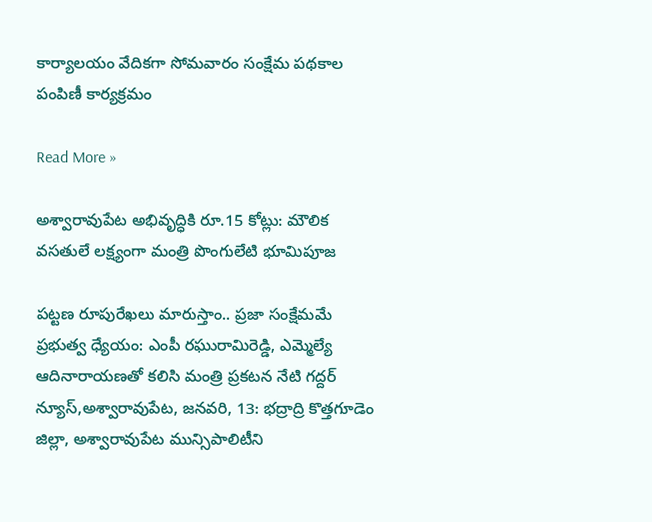కార్యాలయం వేదికగా సోమవారం సంక్షేమ పథకాల పంపిణీ కార్యక్రమం

Read More »

అశ్వారావుపేట అభివృద్ధికి రూ.15 కోట్లు: మౌలిక వసతులే లక్ష్యంగా మంత్రి పొంగులేటి భూమిపూజ

పట్టణ రూపురేఖలు మారుస్తాం.. ప్రజా సంక్షేమమే ప్రభుత్వ ధ్యేయం: ఎంపీ రఘురామిరెడ్డి, ఎమ్మెల్యే ఆదినారాయణతో కలిసి మంత్రి ప్రకటన నేటి గద్దర్ న్యూస్,అశ్వారావుపేట, జనవరి, 13: భద్రాద్రి కొత్తగూడెం జిల్లా, అశ్వారావుపేట మున్సిపాలిటీని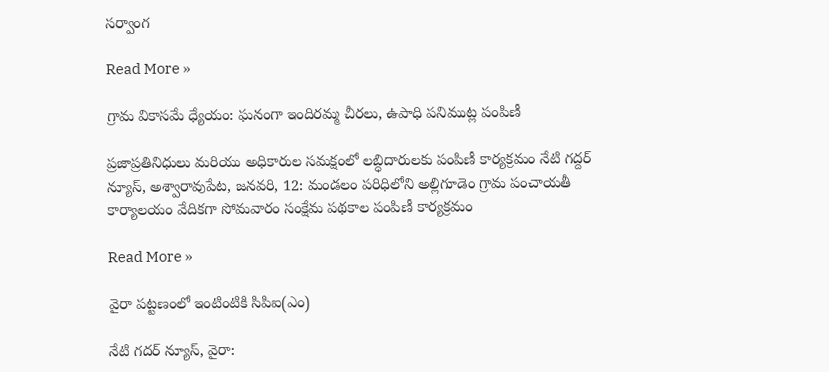సర్వాంగ

Read More »

గ్రామ వికాసమే ధ్యేయం: ఘనంగా ఇందిరమ్మ చీరలు, ఉపాధి పనిముట్ల పంపిణీ

ప్రజాప్రతినిధులు మరియు అధికారుల సమక్షంలో లబ్ధిదారులకు పంపిణీ కార్యక్రమం నేటి గద్దర్ న్యూస్, అశ్వారావుపేట, జనవరి, 12: మండలం పరిధిలోని అల్లిగూడెం గ్రామ పంచాయతీ కార్యాలయం వేదికగా సోమవారం సంక్షేమ పథకాల పంపిణీ కార్యక్రమం

Read More »

వైరా పట్టణంలో ఇంటింటికి సిపిఐ(ఎం)

నేటి గదర్ న్యూస్, వైరా: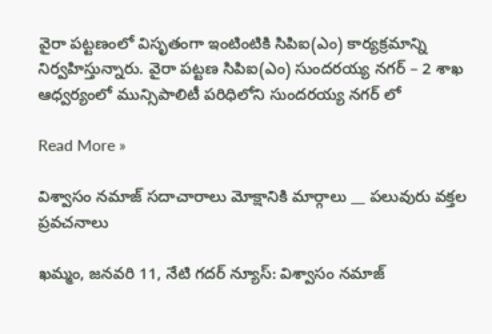వైరా పట్టణంలో విసృతంగా ఇంటింటికి సిపిఐ(ఎం) కార్యక్రమాన్ని నిర్వహిస్తున్నారు. వైరా పట్టణ సిపిఐ(ఎం) సుందరయ్య నగర్ – 2 శాఖ ఆధ్వర్యంలో మున్సిపాలిటీ పరిధిలోని సుందరయ్య నగర్ లో

Read More »

విశ్వాసం నమాజ్ సదాచారాలు మోక్షానికి మార్గాలు __ పలువురు వక్తల ప్రవచనాలు

ఖమ్మం, జనవరి 11, నేటి గదర్ న్యూస్: విశ్వాసం నమాజ్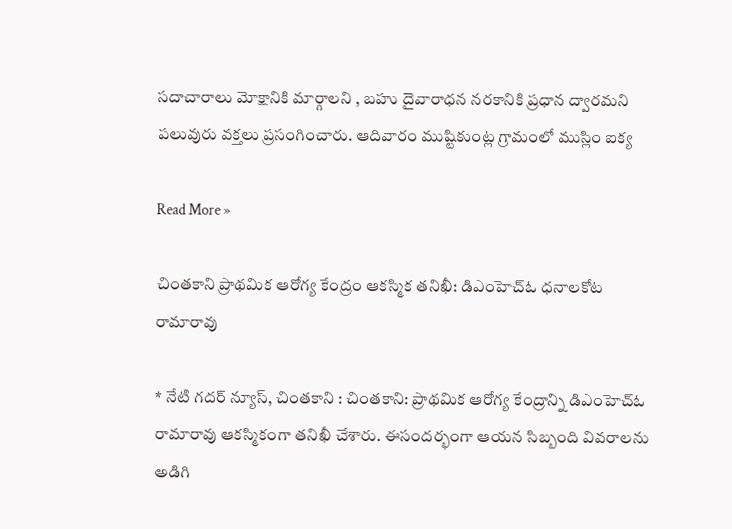సదాచారాలు మోక్షానికి మార్గాలని , బహు దైవారాధన నరకానికి ప్రధాన ద్వారమని పలువురు వక్తలు ప్రసంగించారు. ఆదివారం ముష్టికుంట్ల గ్రామంలో ముస్లిం ఐక్య

Read More »

చింతకాని ప్రాథమిక ఆరోగ్య కేంద్రం ఆకస్మిక తనిఖీ: డిఎంహెచ్ఓ ధనాలకోట రామారావు

* నేటి గదర్ న్యూస్, చింతకాని : చింతకాని: ప్రాథమిక ఆరోగ్య కేంద్రాన్ని డిఎంహెచ్ఓ రామారావు ఆకస్మికంగా తనిఖీ చేశారు. ఈసందర్భంగా ఆయన సిబ్బంది వివరాలను అడిగి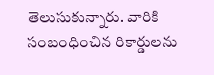తెలుసుకున్నారు. వారికి సంబంధించిన రికార్డులను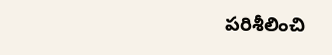పరిశీలించి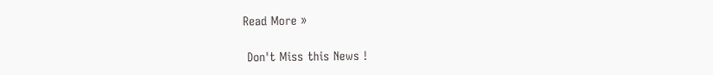Read More »

 Don't Miss this News !